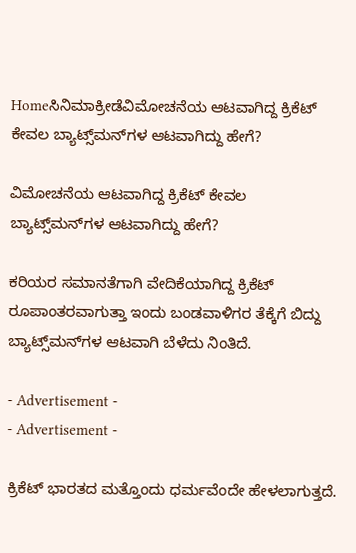Homeಸಿನಿಮಾಕ್ರೀಡೆವಿಮೋಚನೆಯ ಆಟವಾಗಿದ್ದ ಕ್ರಿಕೆಟ್ ಕೇವಲ ಬ್ಯಾಟ್ಸ್‌ಮನ್‌ಗಳ ಆಟವಾಗಿದ್ದು ಹೇಗೆ?

ವಿಮೋಚನೆಯ ಆಟವಾಗಿದ್ದ ಕ್ರಿಕೆಟ್ ಕೇವಲ ಬ್ಯಾಟ್ಸ್‌ಮನ್‌ಗಳ ಆಟವಾಗಿದ್ದು ಹೇಗೆ?

ಕರಿಯರ ಸಮಾನತೆಗಾಗಿ ವೇದಿಕೆಯಾಗಿದ್ದ ಕ್ರಿಕೆಟ್ ರೂಪಾಂತರವಾಗುತ್ತಾ ಇಂದು ಬಂಡವಾಳಿಗರ ತೆಕ್ಕೆಗೆ ಬಿದ್ದು ಬ್ಯಾಟ್ಸ್‌ಮನ್‌ಗಳ ಆಟವಾಗಿ ಬೆಳೆದು ನಿಂತಿದೆ.

- Advertisement -
- Advertisement -

ಕ್ರಿಕೆಟ್ ಭಾರತದ ಮತ್ತೊಂದು ಧರ್ಮವೆಂದೇ ಹೇಳಲಾಗುತ್ತದೆ.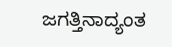ಜಗತ್ತಿನಾದ್ಯಂತ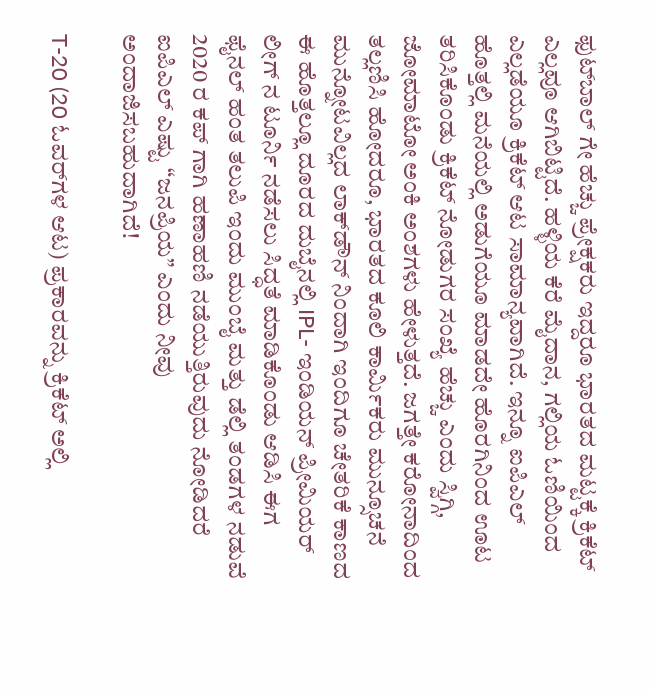ಫುಟ್‌ಬಾಲ್ ಗೇ ಹೆಚ್ಚು ಪ್ರೇಕ್ಷಕರು ಇದ್ದರೂ ಭಾರತದ ಮಟ್ಟಕ್ಕೆ ಕ್ರಿಕೆಟ್ ಎಲ್ಲವೂ ಆಗಿಬಿಟ್ಟಿದೆ‌. ಹಳ್ಳಿಯ ಕೆರೆ ಮೈದಾನ, ಗಲ್ಲಿಯ ಓಣಿಯಿಂದ ಎಲ್ಲಡೆಯೂ ಕ್ರಿಕೆಟ್ ಆಟ ಸಾಮಾನ್ಯವಾಗಿದೆ. ಇನ್ನೂ ಐಪಿಎಲ್ ಹೊತ್ತಲ್ಲಿ ಮನೆಯಲ್ಲಿ ಅಡುಗೆಯೂ ಮಾಡದೇ ಹೊರಗಿನಿಂದ ಊಟ ತರಿಸಿಕೊಂಡು ಕ್ರಿಕೆಟ್ ನೋಡುಗರ ಸಂಖ್ಯೆ ಹೆಚ್ಚು ಎಂದು ಸ್ವಿಗ್ಗಿ, ಜೋಮಾಟೋ ಅಂಕಿ ಅಂಶಗಳು ಹೇಳುತ್ತದೆ. ಜಗತ್ತೇ ಕರೋನಾದಿಂದ ತಲ್ಲಣಿಸಿ ಹೋದರೂ, ಭಾರತದ ಕೂಲಿ ಕಾರ್ಮಿಕರು ಮುನ್ಸೂಚನೆ ಮುನ್ನೋಟವಿಲ್ಲದ ಲಾಕ್‌ಡೌನ್ ನಿಂದಾಗಿ ಇಂದಿಗೂ ಚೇತರಿಕೆ ಕಾಣದ ಈ ಹೊತ್ತಲ್ಲೂ ದೂರದ ದುಬೈನಲ್ಲಿ IPL- ಇಂಡಿಯನ್ ಪ್ರೀಮಿಯರ್ ಲೀಗ್ ನ ಟೂರ್ನಿ ನಡೆಸಲು ಸಿದ್ಧತೆ ಮಾಡಿಕೊಂಡು ಆಡಿಸಿ ಈಗ ಫೈನಲ್ ಹಂತ ತಲುಪಿ ಇಂದು ಮುಂಬೈ ಮತ್ತು ಡೆಲ್ಲಿ ತಂಡಗಳ ನಡುವೆ 2020 ರ ಕಪ್ ಗಾಗಿ ಹಣಾಹಣಿ ನಡೆಯುತ್ತಿರುವುದು ನೋಡಿದರೆ ಐಪಿಎಲ್ ಎಷ್ಟು “ಜನಪ್ರಿಯ” ಎಂದು ನೀವು ಅಂದಾಜಿಸಬಹುದಾಗಿದೆ!

T-20 (20 ಓವರ್‌ಗಳ ಆಟ) ಪ್ರಕಾರವನ್ನು ಕ್ರಿಕೆಟ್ ಅಲ್ಲಿ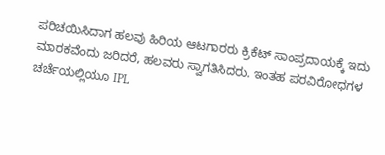ಪರಿಚಯಿಸಿದಾಗ ಹಲವು ಹಿರಿಯ ಆಟಗಾರರು ಕ್ರಿಕೆಟ್ ಸಾಂಪ್ರದಾಯಕ್ಕೆ ಇದು ಮಾರಕವೆಂದು ಜರಿದರೆ, ಹಲವರು ಸ್ವಾಗತಿಸಿದರು. ಇಂತಹ ಪರವಿರೋಧಗಳ ಚರ್ಚೆಯಲ್ಲಿಯೂ IPL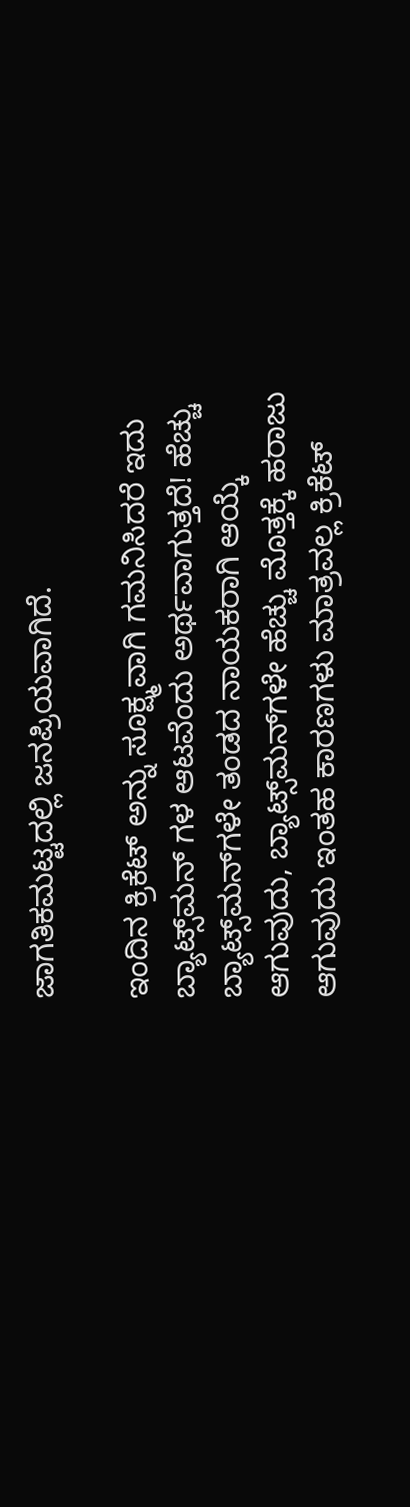ಜಾಗತಿಕಮಟ್ಟದಲ್ಲಿ ಜನಪ್ರಿಯವಾಗಿದೆ.

ಇಂದಿನ ಕ್ರಿಕೆಟ್ ಅನ್ನು ಸೂಕ್ಷ್ಮವಾಗಿ ಗಮನಿಸಿದರೆ ಇದು ಬ್ಯಾಟ್ಸ್‌ಮನ್ ಗಳ ಆಟವೆಂದು ಅರ್ಥವಾಗುತ್ತದೆ! ಹೆಚ್ಚು ಬ್ಯಾಟ್ಸ್‌ಮನ್‌ಗಳೇ ತಂಡದ ನಾಯಕರಾಗಿ ಆಯ್ಕೆ ಆಗುವುದು, ಬ್ಯಾಟ್ಸ್‌ಮನ್‌ಗಳೇ ಹೆಚ್ಚು ಮೊತ್ತಕ್ಕೆ ಹರಾಜು ಆಗುವುದು ಇಂತಹ ಕಾರಣಗಳು ಮಾತ್ರವಲ್ಲ ಕ್ರಿಕೆಟ್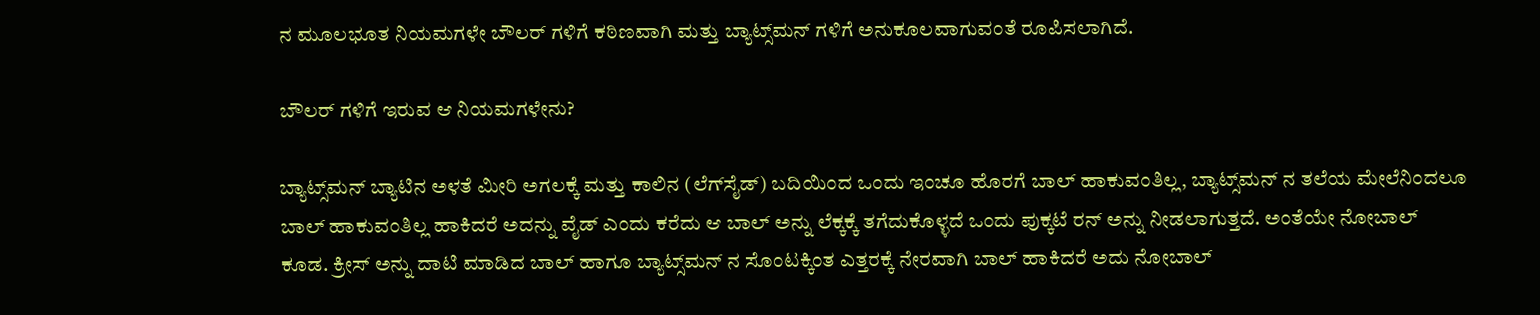ನ ಮೂಲಭೂತ ನಿಯಮಗಳೇ ಬೌಲರ್ ಗಳಿಗೆ ಕಠಿಣವಾಗಿ ಮತ್ತು ಬ್ಯಾಟ್ಸ್‌ಮನ್ ಗಳಿಗೆ ಅನುಕೂಲವಾಗುವಂತೆ ರೂಪಿಸಲಾಗಿದೆ.

ಬೌಲರ್ ಗಳಿಗೆ ಇರುವ ಆ ನಿಯಮಗಳೇನು?

ಬ್ಯಾಟ್ಸ್‌ಮನ್ ಬ್ಯಾಟಿನ ಅಳತೆ ಮೀರಿ ಅಗಲಕ್ಕೆ ಮತ್ತು ಕಾಲಿನ (ಲೆಗ್‌ಸೈಡ್) ಬದಿಯಿಂದ ಒಂದು ಇಂಚೂ ಹೊರಗೆ ಬಾಲ್ ಹಾಕುವಂತಿಲ್ಲ, ಬ್ಯಾಟ್ಸ್‌ಮನ್ ನ ತಲೆಯ ಮೇಲೆನಿಂದಲೂ ಬಾಲ್ ಹಾಕುವಂತಿಲ್ಲ ಹಾಕಿದರೆ ಅದನ್ನು ವೈಡ್ ಎಂದು ಕರೆದು ಆ ಬಾಲ್ ಅನ್ನು ಲೆಕ್ಕಕ್ಕೆ ತಗೆದುಕೊಳ್ಳದೆ ಒಂದು ಪುಕ್ಕಟೆ ರನ್ ಅನ್ನು ನೀಡಲಾಗುತ್ತದೆ. ಅಂತೆಯೇ ನೋಬಾಲ್ ಕೂಡ. ಕ್ರೀಸ್ ಅನ್ನು ದಾಟಿ ಮಾಡಿದ ಬಾಲ್ ಹಾಗೂ ಬ್ಯಾಟ್ಸ್‌ಮನ್ ನ ಸೊಂಟಕ್ಕಿಂತ ಎತ್ತರಕ್ಕೆ ನೇರವಾಗಿ ಬಾಲ್ ಹಾಕಿದರೆ ಅದು ನೋಬಾಲ್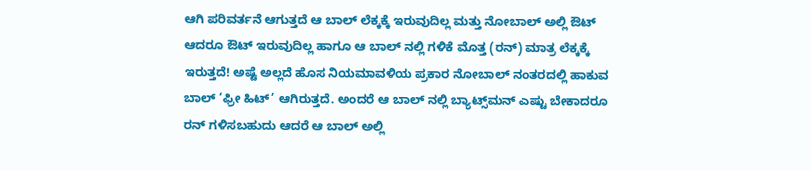ಆಗಿ ಪರಿವರ್ತನೆ ಆಗುತ್ತದೆ ಆ ಬಾಲ್ ಲೆಕ್ಕಕ್ಕೆ ಇರುವುದಿಲ್ಲ ಮತ್ತು ನೋಬಾಲ್ ಅಲ್ಲಿ ಔಟ್ ಆದರೂ ಔಟ್ ಇರುವುದಿಲ್ಲ ಹಾಗೂ ಆ ಬಾಲ್ ನಲ್ಲಿ ಗಳಿಕೆ ಮೊತ್ತ (ರನ್) ಮಾತ್ರ ಲೆಕ್ಕಕ್ಕೆ ಇರುತ್ತದೆ! ಅಷ್ಟೆ ಅಲ್ಲದೆ ಹೊಸ ನಿಯಮಾವಳಿಯ ಪ್ರಕಾರ ನೋಬಾಲ್ ನಂತರದಲ್ಲಿ ಹಾಕುವ ಬಾಲ್ ‘ಫ್ರೀ ಹಿಟ್’ ಆಗಿರುತ್ತದೆ. ಅಂದರೆ ಆ ಬಾಲ್ ನಲ್ಲಿ ಬ್ಯಾಟ್ಸ್‌ಮನ್ ಎಷ್ಟು ಬೇಕಾದರೂ ರನ್ ಗಳಿಸಬಹುದು ಆದರೆ ಆ ಬಾಲ್ ಅಲ್ಲಿ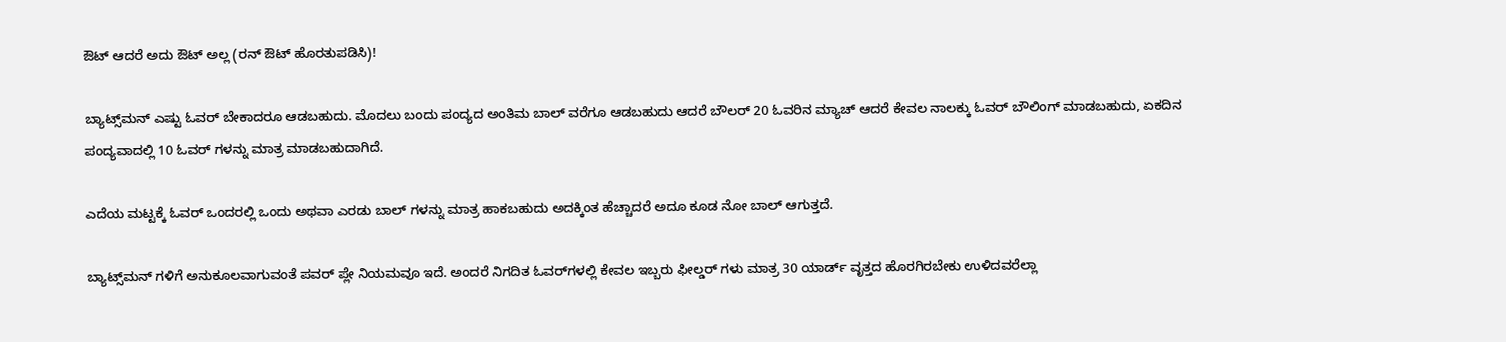ಔಟ್ ಆದರೆ ಅದು ಔಟ್ ಅಲ್ಲ (ರನ್ ಔಟ್ ಹೊರತುಪಡಿಸಿ)!

ಬ್ಯಾಟ್ಸ್‌ಮನ್ ಎಷ್ಟು ಓವರ್ ಬೇಕಾದರೂ ಆಡಬಹುದು. ಮೊದಲು ಬಂದು ಪಂದ್ಯದ ಅಂತಿಮ‌ ಬಾಲ್ ವರೆಗೂ ಆಡಬಹುದು ಆದರೆ ಬೌಲರ್ 20 ಓವರಿನ ಮ್ಯಾಚ್ ಆದರೆ ಕೇವಲ ನಾಲಕ್ಕು ಓವರ್ ಬೌಲಿಂಗ್ ಮಾಡಬಹುದು, ಏಕದಿನ ಪಂದ್ಯವಾದಲ್ಲಿ 10 ಓವರ್ ಗಳನ್ನು ಮಾತ್ರ ಮಾಡಬಹುದಾಗಿದೆ.

ಎದೆಯ ಮಟ್ಟಕ್ಕೆ ಓವರ್ ಒಂದರಲ್ಲಿ ಒಂದು ಅಥವಾ ಎರಡು ಬಾಲ್ ಗಳನ್ನು ಮಾತ್ರ ಹಾಕಬಹುದು ಅದಕ್ಕಿಂತ ಹೆಚ್ಚಾದರೆ ಅದೂ ಕೂಡ ನೋ ಬಾಲ್ ಆಗುತ್ತದೆ.

ಬ್ಯಾಟ್ಸ್‌ಮನ್ ಗಳಿಗೆ ಅನುಕೂಲವಾಗುವಂತೆ ಪವರ್ ಪ್ಲೇ ನಿಯಮವೂ ಇದೆ. ಅಂದರೆ ನಿಗದಿತ ಓವರ್‌ಗಳಲ್ಲಿ ಕೇವಲ ಇಬ್ಬರು ಫೀಲ್ಡರ್ ಗಳು ಮಾತ್ರ 30 ಯಾರ್ಡ್ ವೃತ್ತದ ಹೊರಗಿರಬೇಕು ಉಳಿದವರೆಲ್ಲಾ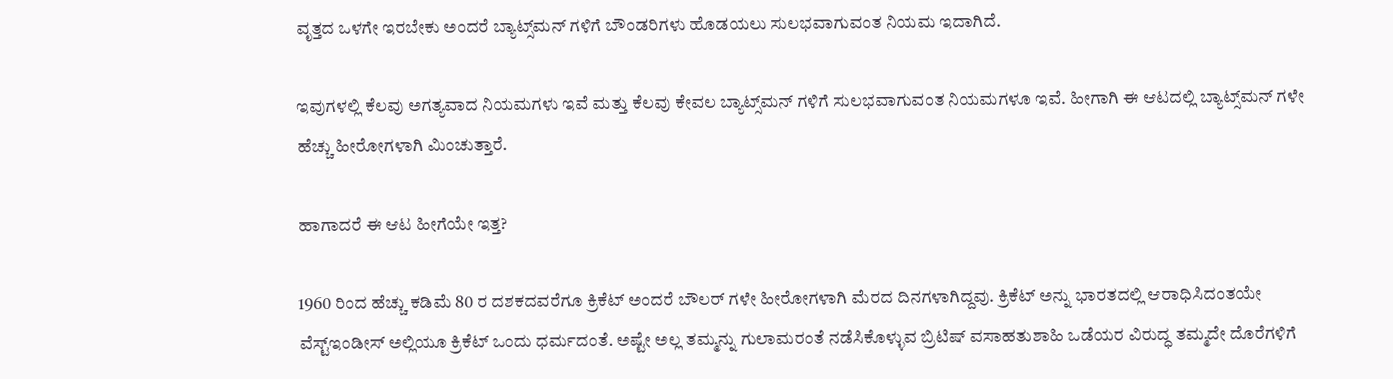ವೃತ್ತದ ಒಳಗೇ ಇರಬೇಕು ಅಂದರೆ ಬ್ಯಾಟ್ಸ್‌ಮನ್ ಗಳಿಗೆ ಬೌಂಡರಿಗಳು ಹೊಡಯಲು ಸುಲಭವಾಗುವಂತ ನಿಯಮ ಇದಾಗಿದೆ.

ಇವುಗಳಲ್ಲಿ ಕೆಲವು ಅಗತ್ಯವಾದ ನಿಯಮಗಳು ಇವೆ ಮತ್ತು ಕೆಲವು ಕೇವಲ ಬ್ಯಾಟ್ಸ್‌ಮನ್ ಗಳಿಗೆ ಸುಲಭವಾಗುವಂತ ನಿಯಮಗಳೂ ಇವೆ. ಹೀಗಾಗಿ ಈ ಆಟದಲ್ಲಿ ಬ್ಯಾಟ್ಸ್‌ಮನ್ ಗಳೇ ಹೆಚ್ಚು ಹೀರೋಗಳಾಗಿ ಮಿಂಚುತ್ತಾರೆ.

ಹಾಗಾದರೆ ಈ ಆಟ ಹೀಗೆಯೇ ಇತ್ತ?

1960 ರಿಂದ ಹೆಚ್ಚು ಕಡಿಮೆ 80 ರ ದಶಕದವರೆಗೂ ಕ್ರಿಕೆಟ್ ಅಂದರೆ ಬೌಲರ್ ಗಳೇ ಹೀರೋಗಳಾಗಿ ಮೆರದ ದಿನಗಳಾಗಿದ್ದವು. ಕ್ರಿಕೆಟ್‌ ಅನ್ನು ಭಾರತದಲ್ಲಿ ಆರಾಧಿಸಿದಂತಯೇ ವೆಸ್ಟ್‌ಇಂಡೀಸ್ ಅಲ್ಲಿಯೂ ಕ್ರಿಕೆಟ್ ಒಂದು ಧರ್ಮದಂತೆ‌. ಅಷ್ಟೇ ಅಲ್ಲ ತಮ್ಮನ್ನು ಗುಲಾಮರಂತೆ ನಡೆಸಿಕೊಳ್ಳುವ ಬ್ರಿಟಿಷ್ ವಸಾಹತುಶಾಹಿ ಒಡೆಯರ ವಿರುದ್ಧ ತಮ್ಮದೇ ದೊರೆಗಳಿಗೆ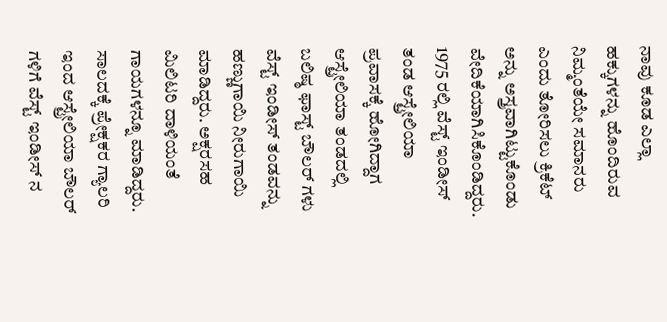ನಾವು ಕೂಡ ಎಲ್ಲಾ ಹಕ್ಕುಗಳನ್ನು ಹೊಂದಿರುವ ನಿಮ್ಮಂತೆಯೇ ಸಮಾನರು ಎಂದು ತೋರಿಸಲು ಕ್ರಿಕೆಟ್ ಅನ್ನು ಅಸ್ತ್ರವಾಗಿಟ್ಟುಕೊಂಡು ವೇದಿಕೆಯಾಗಿಸಿಕೊಂಡಿದ್ದರು. 1975 ರಲ್ಲಿ ವೆಸ್ಟ್ ಇಂಡೀಸ್ ತಂಡ ಆಸ್ಟ್ರೇಲಿಯಾ ಪ್ರವಾಸಕ್ಕೆ ಹೋಗಿದ್ದಾಗ ಆಸ್ಟ್ರೇಲಿಯಾ ತಂಡದಲ್ಲಿ ಬಲಿಷ್ಠ ಫಾಸ್ಟ್ ಬೌಲರ್ ಗಳು ವೆಸ್ಟ್ ಇಂಡೀಸ್ ತಂಡವನ್ನು ಹಣ್ಣುಗಾಯಿ ನೀರುಗಾಯಿ ಮಾಡಿದ್ದರು. ಅಕ್ಷರಸಹ ಮಿಲಿಟರಿ ದಾಳಿಯಂತೆ ಗಾಯಗಳನ್ನೂ ಮಾಡಿದ್ದರು. ಸಾಲದಕ್ಕೆ ಪ್ರೇಕ್ಷಕರ ಗ್ಯಾಲರಿ ಇಂದ ಆಸ್ಟ್ರೇಲಿಯಾ ಬೌಲರ್ ಗಳಿಗೆ ವೆಸ್ಟ್ ಇಂಡೀಸ್ ನ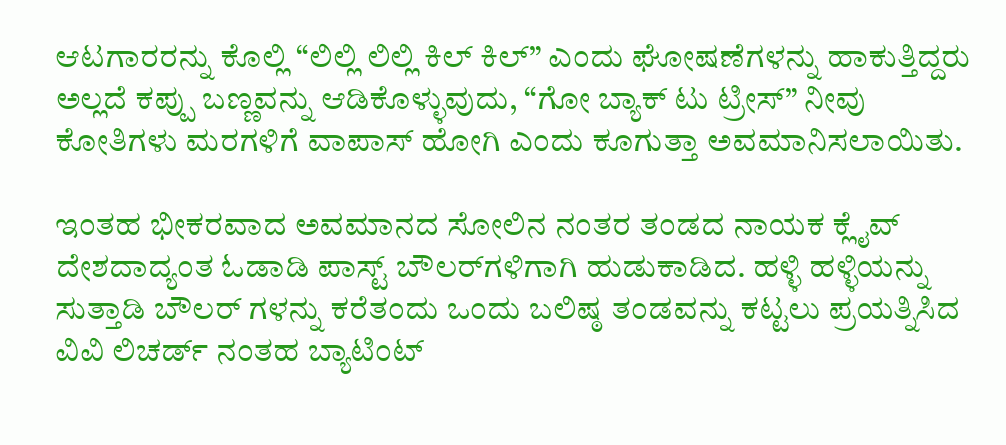ಆಟಗಾರರನ್ನು ಕೊಲ್ಲಿ “ಲಿಲ್ಲಿ ಲಿಲ್ಲಿ ಕಿಲ್ ಕಿಲ್” ಎಂದು ಘೋಷಣೆಗಳನ್ನು ಹಾಕುತ್ತಿದ್ದರು ಅಲ್ಲದೆ ಕಪ್ಪು ಬಣ್ಣವನ್ನು ಆಡಿಕೊಳ್ಳುವುದು, “ಗೋ ಬ್ಯಾಕ್ ಟು ಟ್ರೀಸ್” ನೀವು ಕೋತಿಗಳು ಮರಗಳಿಗೆ ವಾಪಾಸ್ ಹೋಗಿ ಎಂದು ಕೂಗುತ್ತಾ ಅವಮಾನಿಸಲಾಯಿತು.

ಇಂತಹ ಭೀಕರವಾದ ಅವಮಾನದ ಸೋಲಿನ ನಂತರ ತಂಡದ ನಾಯಕ ಕ್ಲೈವ್ ದೇಶದಾದ್ಯಂತ ಓಡಾಡಿ ಪಾಸ್ಟ್ ಬೌಲರ್‌ಗಳಿಗಾಗಿ ಹುಡುಕಾಡಿದ. ಹಳ್ಳಿ ಹಳ್ಳಿಯನ್ನು ಸುತ್ತಾಡಿ ಬೌಲರ್ ಗಳನ್ನು ಕರೆತಂದು ಒಂದು ಬಲಿಷ್ಠ ತಂಡವನ್ನು ಕಟ್ಟಲು ಪ್ರಯತ್ನಿಸಿದ ವಿವಿ ಲಿಚರ್ಡ್ ನಂತಹ ಬ್ಯಾಟಿಂಟ್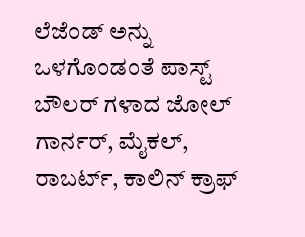ಲೆಜೆಂಡ್ ಅನ್ನು ಒಳಗೊಂಡಂತೆ ಪಾಸ್ಟ್ ಬೌಲರ್ ಗಳಾದ ಜೋಲ್ ಗಾರ್ನರ್, ಮೈಕಲ್, ರಾಬರ್ಟ್, ಕಾಲಿನ್ ಕ್ರಾಫ್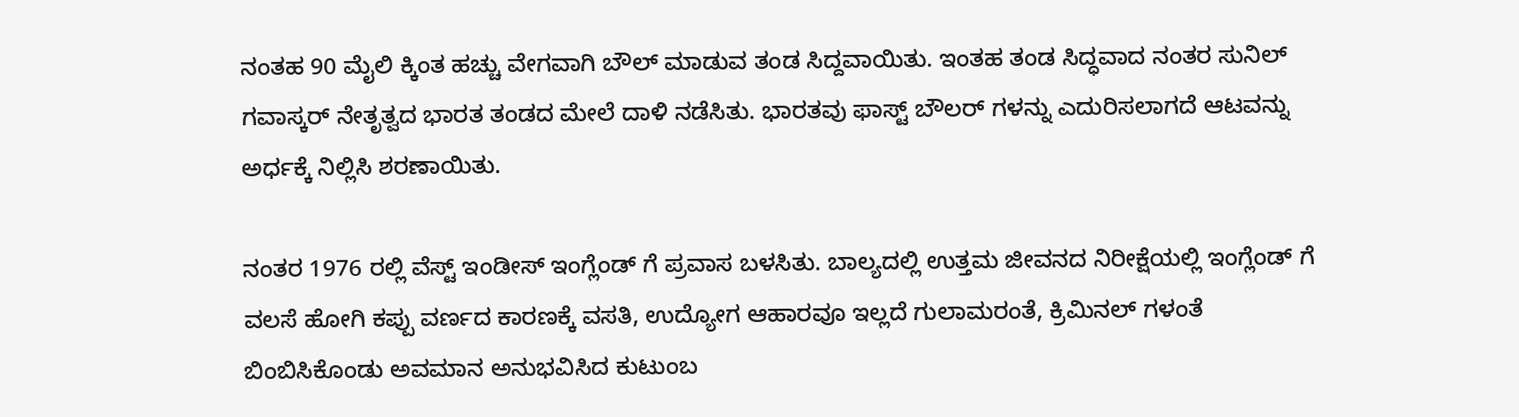ನಂತಹ 90 ಮೈಲಿ ಕ್ಕಿಂತ ಹಚ್ಚು ವೇಗವಾಗಿ ಬೌಲ್ ಮಾಡುವ ತಂಡ ಸಿದ್ದವಾಯಿತು. ಇಂತಹ ತಂಡ ಸಿದ್ಧವಾದ ನಂತರ ಸುನಿಲ್ ಗವಾಸ್ಕರ್ ನೇತೃತ್ವದ ಭಾರತ ತಂಡದ ಮೇಲೆ ದಾಳಿ ನಡೆಸಿತು. ಭಾರತವು ಫಾಸ್ಟ್ ಬೌಲರ್ ಗಳನ್ನು ಎದುರಿಸಲಾಗದೆ ಆಟವನ್ನು ಅರ್ಧಕ್ಕೆ ನಿಲ್ಲಿಸಿ ಶರಣಾಯಿತು.

ನಂತರ 1976 ರಲ್ಲಿ ವೆಸ್ಟ್ ಇಂಡೀಸ್ ಇಂಗ್ಲೆಂಡ್ ಗೆ ಪ್ರವಾಸ ಬಳಸಿತು‌. ಬಾಲ್ಯದಲ್ಲಿ ಉತ್ತಮ ಜೀವನದ ನಿರೀಕ್ಷೆಯಲ್ಲಿ ಇಂಗ್ಲೆಂಡ್ ಗೆ ವಲಸೆ ಹೋಗಿ ಕಪ್ಪು ವರ್ಣದ ಕಾರಣಕ್ಕೆ ವಸತಿ, ಉದ್ಯೋಗ ಆಹಾರವೂ ಇಲ್ಲದೆ ಗುಲಾಮರಂತೆ, ಕ್ರಿಮಿನಲ್ ಗಳಂತೆ ಬಿಂಬಿಸಿಕೊಂಡು ಅವಮಾನ ಅನುಭವಿಸಿದ ಕುಟುಂಬ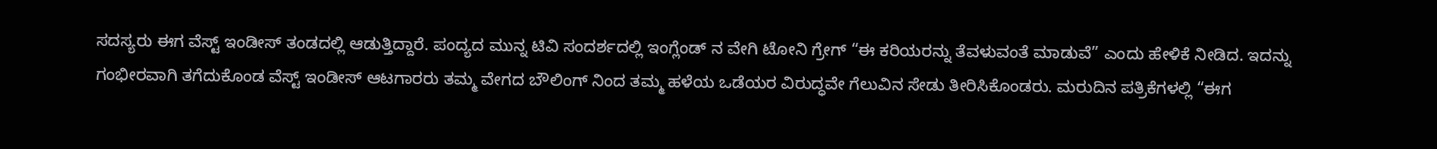ಸದಸ್ಯರು ಈಗ ವೆಸ್ಟ್ ಇಂಡೀಸ್ ತಂಡದಲ್ಲಿ ಆಡುತ್ತಿದ್ದಾರೆ. ಪಂದ್ಯದ ಮುನ್ನ ಟಿವಿ ಸಂದರ್ಶದಲ್ಲಿ ಇಂಗ್ಲೆಂಡ್ ನ ವೇಗಿ ಟೋನಿ ಗ್ರೇಗ್ “ಈ ಕರಿಯರನ್ನು ತೆವಳುವಂತೆ ಮಾಡುವೆ” ಎಂದು ಹೇಳಿಕೆ ನೀಡಿದ. ಇದನ್ನು ಗಂಭೀರವಾಗಿ ತಗೆದುಕೊಂಡ ವೆಸ್ಟ್ ಇಂಡೀಸ್ ಆಟಗಾರರು ತಮ್ಮ ವೇಗದ ಬೌಲಿಂಗ್ ನಿಂದ ತಮ್ಮ ಹಳೆಯ ಒಡೆಯರ ವಿರುದ್ಧವೇ ಗೆಲುವಿನ ಸೇಡು ತೀರಿಸಿಕೊಂಡರು. ಮರುದಿನ ಪತ್ರಿಕೆಗಳಲ್ಲಿ “ಈಗ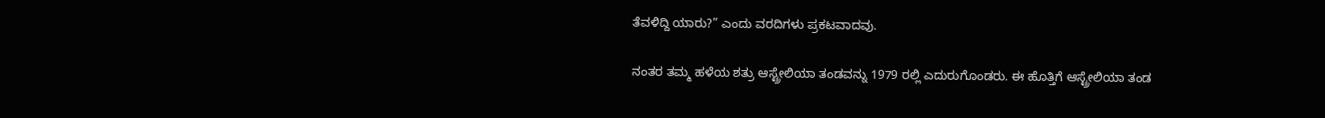ತೆವಳಿದ್ದಿ ಯಾರು?” ಎಂದು ವರದಿಗಳು ಪ್ರಕಟವಾದವು.

ನಂತರ ತಮ್ಮ ಹಳೆಯ ಶತ್ರು ಆಸ್ಟ್ರೇಲಿಯಾ ತಂಡವನ್ನು 1979 ರಲ್ಲಿ ಎದುರುಗೊಂಡರು‌. ಈ ಹೊತ್ತಿಗೆ ಆಸ್ಟ್ರೇಲಿಯಾ ತಂಡ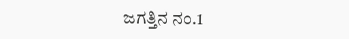ಜಗತ್ತಿನ ನಂ.1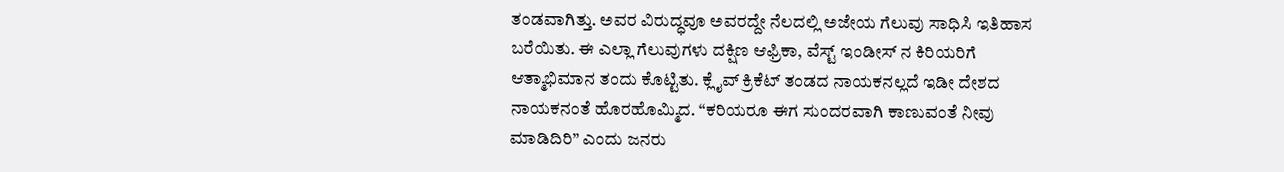ತಂಡವಾಗಿತ್ತು. ಅವರ ವಿರುದ್ಧವೂ ಅವರದ್ದೇ ನೆಲದಲ್ಲಿ ಅಜೇಯ ಗೆಲುವು ಸಾಧಿಸಿ ಇತಿಹಾಸ ಬರೆಯಿತು‌. ಈ ಎಲ್ಲಾ ಗೆಲುವುಗಳು ದಕ್ಷಿಣ ಆಫ್ರಿಕಾ, ವೆಸ್ಟ್ ಇಂಡೀಸ್ ನ ಕಿರಿಯರಿಗೆ ಆತ್ಮಾಭಿಮಾನ ತಂದು ಕೊಟ್ಟಿತು. ಕ್ಲೈವ್ ಕ್ರಿಕೆಟ್ ತಂಡದ ನಾಯಕನಲ್ಲದೆ ಇಡೀ ದೇಶದ ನಾಯಕನಂತೆ ಹೊರಹೊಮ್ಮಿದ. “ಕರಿಯರೂ ಈಗ ಸುಂದರವಾಗಿ ಕಾಣುವಂತೆ ನೀವು ಮಾಡಿದಿರಿ” ಎಂದು ಜನರು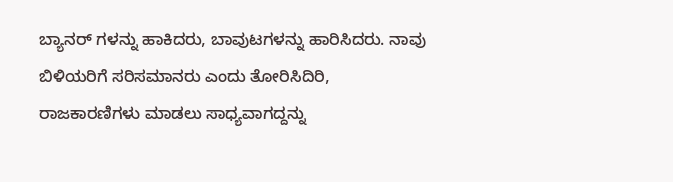ಬ್ಯಾನರ್ ಗಳನ್ನು ಹಾಕಿದರು, ಬಾವುಟಗಳನ್ನು ಹಾರಿಸಿದರು. ನಾವು ಬಿಳಿಯರಿಗೆ ಸರಿಸಮಾನರು ಎಂದು ತೋರಿಸಿದಿರಿ, ರಾಜಕಾರಣಿಗಳು ಮಾಡಲು ಸಾಧ್ಯವಾಗದ್ದನ್ನು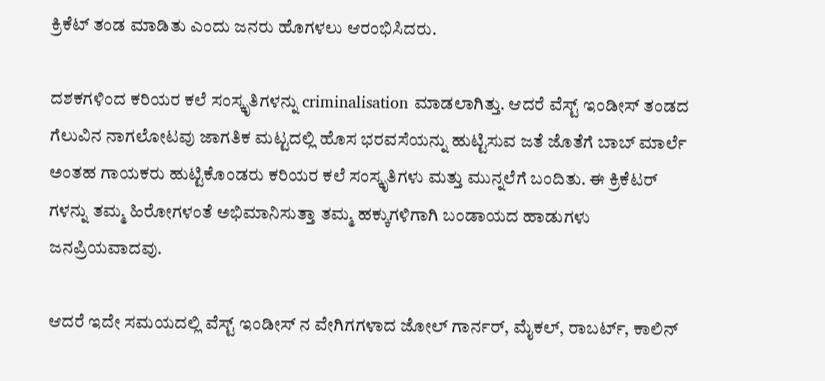ಕ್ರಿಕೆಟ್ ತಂಡ ಮಾಡಿತು ಎಂದು ಜನರು ಹೊಗಳಲು ಆರಂಭಿಸಿದರು.

ದಶಕಗಳಿಂದ ಕರಿಯರ ಕಲೆ ಸಂಸ್ಕೃತಿಗಳನ್ನು criminalisation ಮಾಡಲಾಗಿತ್ತು. ಆದರೆ ವೆಸ್ಟ್ ಇಂಡೀಸ್ ತಂಡದ ಗೆಲುವಿನ ನಾಗಲೋಟವು ಜಾಗತಿಕ ಮಟ್ಟದಲ್ಲಿ ಹೊಸ ಭರವಸೆಯನ್ನು ಹುಟ್ಟಿಸುವ ಜತೆ ಜೊತೆಗೆ ಬಾಬ್ ಮಾರ್ಲೆ ಅಂತಹ ಗಾಯಕರು ಹುಟ್ಟಿಕೊಂಡರು ಕರಿಯರ ಕಲೆ ಸಂಸ್ಕೃತಿಗಳು ಮತ್ತು ಮುನ್ನಲೆಗೆ ಬಂದಿತು. ಈ ಕ್ರಿಕೆಟರ್ ಗಳನ್ನು ತಮ್ಮ ಹಿರೋಗಳಂತೆ ಅಭಿಮಾನಿಸುತ್ತಾ ತಮ್ಮ ಹಕ್ಕುಗಳಿಗಾಗಿ ಬಂಡಾಯದ ಹಾಡುಗಳು ಜನಪ್ರಿಯವಾದವು.

ಆದರೆ ಇದೇ ಸಮಯದಲ್ಲಿ ವೆಸ್ಟ್ ಇಂಡೀಸ್ ನ ವೇಗಿಗಗಳಾದ ಜೋಲ್ ಗಾರ್ನರ್, ಮೈಕಲ್, ರಾಬರ್ಟ್, ಕಾಲಿನ್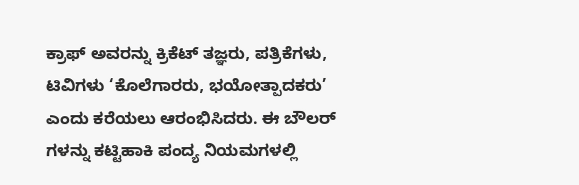ಕ್ರಾಫ್ ಅವರನ್ನು ಕ್ರಿಕೆಟ್ ತಜ್ಞರು, ಪತ್ರಿಕೆಗಳು, ಟಿವಿಗಳು ‘ಕೊಲೆಗಾರರು, ಭಯೋತ್ಪಾದಕರು’ ಎಂದು ಕರೆಯಲು ಆರಂಭಿಸಿದರು. ಈ ಬೌಲರ್ ಗಳನ್ನು ಕಟ್ಟಿಹಾಕಿ ಪಂದ್ಯ ನಿಯಮಗಳಲ್ಲಿ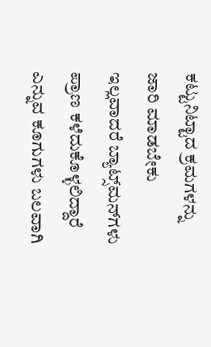ಕಟ್ಟುನಿಟ್ಟಾದ ಕ್ರಮಗಳನ್ನು ಜಾರಿ ಮಾಡಬೇಕು ಇಲ್ಲವಾದರೆ ಬ್ಯಾಟ್ಸ್‌ಮನ್‌ಗಳು ಪ್ರಾಣ ಕಳೆದುಕೊಳ್ಳಲಿದ್ದಾರೆ ಎನ್ನುವ ಕೂಗುಗಳು ಬಲವಾಗಿ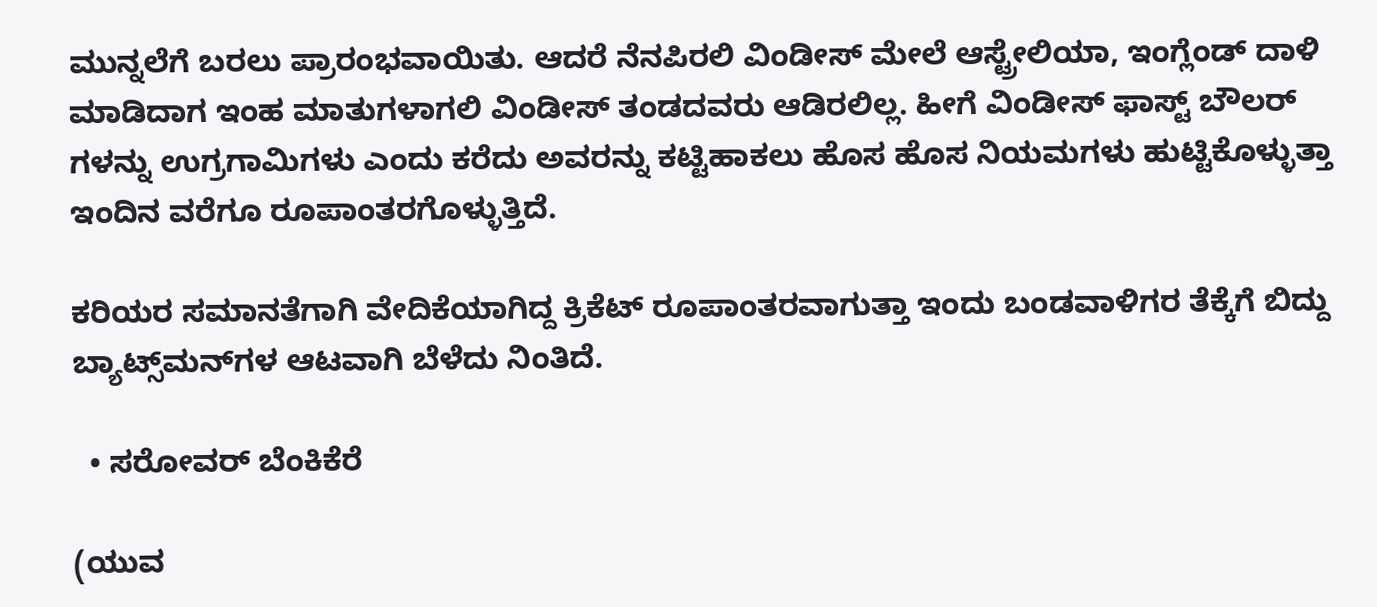ಮುನ್ನಲೆಗೆ ಬರಲು ಪ್ರಾರಂಭವಾಯಿತು‌. ಆದರೆ ನೆನಪಿರಲಿ ವಿಂಡೀಸ್ ಮೇಲೆ ಆಸ್ಟ್ರೇಲಿಯಾ, ಇಂಗ್ಲೆಂಡ್ ದಾಳಿ ಮಾಡಿದಾಗ ಇಂಹ ಮಾತುಗಳಾಗಲಿ ವಿಂಡೀಸ್ ತಂಡದವರು ಆಡಿರಲಿಲ್ಲ‌. ಹೀಗೆ ವಿಂಡೀಸ್ ಫಾಸ್ಟ್ ಬೌಲರ್ ಗಳನ್ನು ಉಗ್ರಗಾಮಿಗಳು ಎಂದು ಕರೆದು ಅವರನ್ನು ಕಟ್ಟಿಹಾಕಲು ಹೊಸ ಹೊಸ ನಿಯಮಗಳು ಹುಟ್ಟಿಕೊಳ್ಳುತ್ತಾ ಇಂದಿನ ವರೆಗೂ ರೂಪಾಂತರಗೊಳ್ಳುತ್ತಿದೆ.

ಕರಿಯರ ಸಮಾನತೆಗಾಗಿ ವೇದಿಕೆಯಾಗಿದ್ದ ಕ್ರಿಕೆಟ್ ರೂಪಾಂತರವಾಗುತ್ತಾ ಇಂದು ಬಂಡವಾಳಿಗರ ತೆಕ್ಕೆಗೆ ಬಿದ್ದು ಬ್ಯಾಟ್ಸ್‌ಮನ್‌ಗಳ ಆಟವಾಗಿ ಬೆಳೆದು ನಿಂತಿದೆ.

  • ಸರೋವರ್ ಬೆಂಕಿಕೆರೆ

(ಯುವ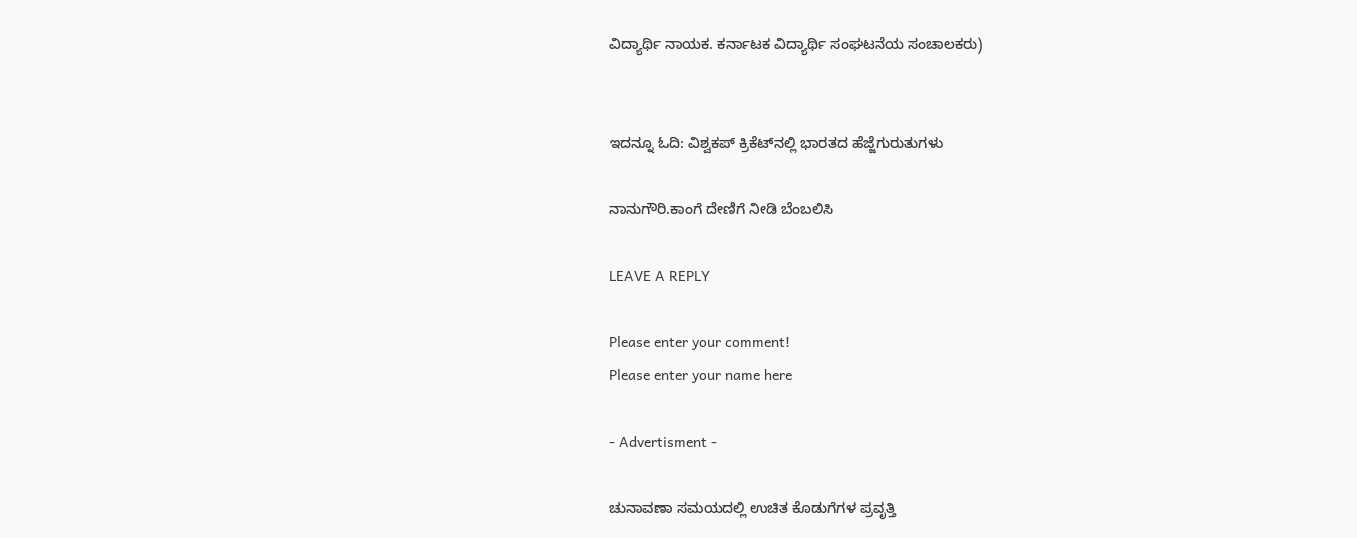ವಿದ್ಯಾರ್ಥಿ ನಾಯಕ. ಕರ್ನಾಟಕ ವಿದ್ಯಾರ್ಥಿ ಸಂಘಟನೆಯ ಸಂಚಾಲಕರು)


ಇದನ್ನೂ ಓದಿ: ವಿಶ್ವಕಪ್ ಕ್ರಿಕೆಟ್‍ನಲ್ಲಿ ಭಾರತದ ಹೆಜ್ಜೆಗುರುತುಗಳು

ನಾನುಗೌರಿ.ಕಾಂಗೆ ದೇಣಿಗೆ ನೀಡಿ ಬೆಂಬಲಿಸಿ

LEAVE A REPLY

Please enter your comment!
Please enter your name here

- Advertisment -

ಚುನಾವಣಾ ಸಮಯದಲ್ಲಿ ಉಚಿತ ಕೊಡುಗೆಗಳ ಪ್ರವೃತ್ತಿ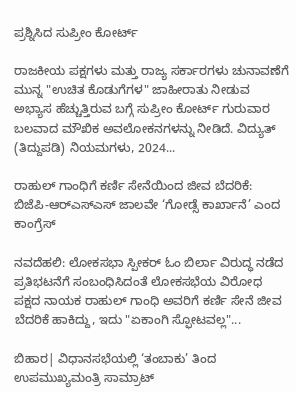ಪ್ರಶ್ನಿಸಿದ ಸುಪ್ರೀಂ ಕೋರ್ಟ್

ರಾಜಕೀಯ ಪಕ್ಷಗಳು ಮತ್ತು ರಾಜ್ಯ ಸರ್ಕಾರಗಳು ಚುನಾವಣೆಗೆ ಮುನ್ನ "ಉಚಿತ ಕೊಡುಗೆಗಳ" ಜಾಹೀರಾತು ನೀಡುವ ಅಭ್ಯಾಸ ಹೆಚ್ಚುತ್ತಿರುವ ಬಗ್ಗೆ ಸುಪ್ರೀಂ ಕೋರ್ಟ್ ಗುರುವಾರ ಬಲವಾದ ಮೌಖಿಕ ಅವಲೋಕನಗಳನ್ನು ನೀಡಿದೆ. ವಿದ್ಯುತ್ (ತಿದ್ದುಪಡಿ) ನಿಯಮಗಳು, 2024...

ರಾಹುಲ್ ಗಾಂಧಿಗೆ ಕರ್ಣಿ ಸೇನೆಯಿಂದ ಜೀವ ಬೆದರಿಕೆ: ಬಿಜೆಪಿ-ಆರ್‌ಎಸ್‌ಎಸ್ ಜಾಲವೇ ‘ಗೋಡ್ಸೆ ಕಾರ್ಖಾನೆ’ ಎಂದ ಕಾಂಗ್ರೆಸ್

ನವದೆಹಲಿ: ಲೋಕಸಭಾ ಸ್ಪೀಕರ್ ಓಂ ಬಿರ್ಲಾ ವಿರುದ್ಧ ನಡೆದ ಪ್ರತಿಭಟನೆಗೆ ಸಂಬಂಧಿಸಿದಂತೆ ಲೋಕಸಭೆಯ ವಿರೋಧ ಪಕ್ಷದ ನಾಯಕ ರಾಹುಲ್ ಗಾಂಧಿ ಅವರಿಗೆ ಕರ್ಣಿ ಸೇನೆ ಜೀವ ಬೆದರಿಕೆ ಹಾಕಿದ್ದು, ಇದು "ಏಕಾಂಗಿ ಸ್ಫೋಟವಲ್ಲ"...

ಬಿಹಾರ| ವಿಧಾನಸಭೆಯಲ್ಲಿ ‘ತಂಬಾಕು’ ತಿಂದ ಉಪಮುಖ್ಯಮಂತ್ರಿ ಸಾಮ್ರಾಟ್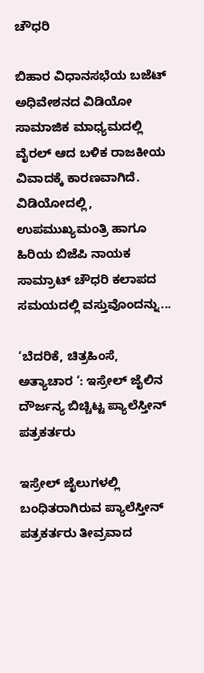ಚೌಧರಿ

ಬಿಹಾರ ವಿಧಾನಸಭೆಯ ಬಜೆಟ್ ಅಧಿವೇಶನದ ವಿಡಿಯೋ ಸಾಮಾಜಿಕ ಮಾಧ್ಯಮದಲ್ಲಿ ವೈರಲ್ ಆದ ಬಳಿಕ ರಾಜಕೀಯ ವಿವಾದಕ್ಕೆ ಕಾರಣವಾಗಿದೆ. ವಿಡಿಯೋದಲ್ಲಿ, ಉಪಮುಖ್ಯಮಂತ್ರಿ ಹಾಗೂ ಹಿರಿಯ ಬಿಜೆಪಿ ನಾಯಕ ಸಾಮ್ರಾಟ್ ಚೌಧರಿ ಕಲಾಪದ ಸಮಯದಲ್ಲಿ ವಸ್ತುವೊಂದನ್ನು...

‘ಬೆದರಿಕೆ, ಚಿತ್ರಹಿಂಸೆ, ಅತ್ಯಾಚಾರ ‘: ಇಸ್ರೇಲ್‌ ಜೈಲಿನ ದೌರ್ಜನ್ಯ ಬಿಚ್ಚಿಟ್ಟ ಪ್ಯಾಲೆಸ್ತೀನ್ ಪತ್ರಕರ್ತರು

ಇಸ್ರೇಲ್ ಜೈಲುಗಳಲ್ಲಿ ಬಂಧಿತರಾಗಿರುವ ಪ್ಯಾಲೆಸ್ತೀನ್ ಪತ್ರಕರ್ತರು ತೀವ್ರವಾದ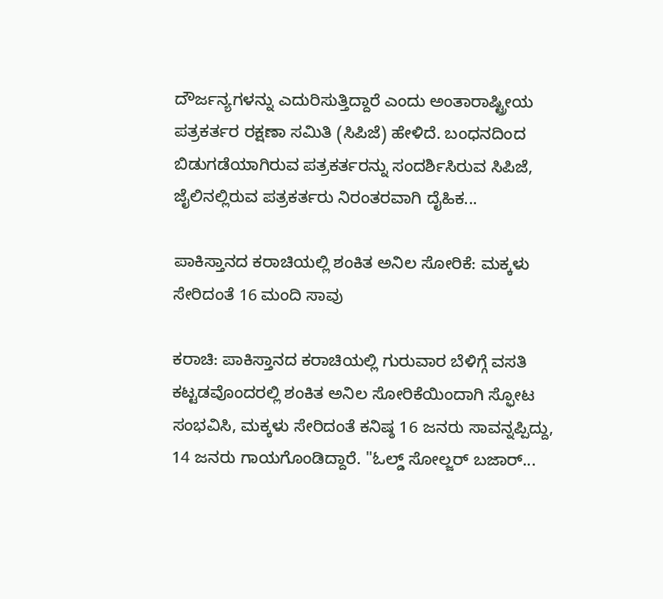ದೌರ್ಜನ್ಯಗಳನ್ನು ಎದುರಿಸುತ್ತಿದ್ದಾರೆ ಎಂದು ಅಂತಾರಾಷ್ಟ್ರೀಯ ಪತ್ರಕರ್ತರ ರಕ್ಷಣಾ ಸಮಿತಿ (ಸಿಪಿಜೆ) ಹೇಳಿದೆ. ಬಂಧನದಿಂದ ಬಿಡುಗಡೆಯಾಗಿರುವ ಪತ್ರಕರ್ತರನ್ನು ಸಂದರ್ಶಿಸಿರುವ ಸಿಪಿಜೆ, ಜೈಲಿನಲ್ಲಿರುವ ಪತ್ರಕರ್ತರು ನಿರಂತರವಾಗಿ ದೈಹಿಕ...

ಪಾಕಿಸ್ತಾನದ ಕರಾಚಿಯಲ್ಲಿ ಶಂಕಿತ ಅನಿಲ ಸೋರಿಕೆ: ಮಕ್ಕಳು ಸೇರಿದಂತೆ 16 ಮಂದಿ ಸಾವು

ಕರಾಚಿ: ಪಾಕಿಸ್ತಾನದ ಕರಾಚಿಯಲ್ಲಿ ಗುರುವಾರ ಬೆಳಿಗ್ಗೆ ವಸತಿ ಕಟ್ಟಡವೊಂದರಲ್ಲಿ ಶಂಕಿತ ಅನಿಲ ಸೋರಿಕೆಯಿಂದಾಗಿ ಸ್ಫೋಟ ಸಂಭವಿಸಿ, ಮಕ್ಕಳು ಸೇರಿದಂತೆ ಕನಿಷ್ಠ 16 ಜನರು ಸಾವನ್ನಪ್ಪಿದ್ದು, 14 ಜನರು ಗಾಯಗೊಂಡಿದ್ದಾರೆ. "ಓಲ್ಡ್ ಸೋಲ್ಜರ್ ಬಜಾರ್...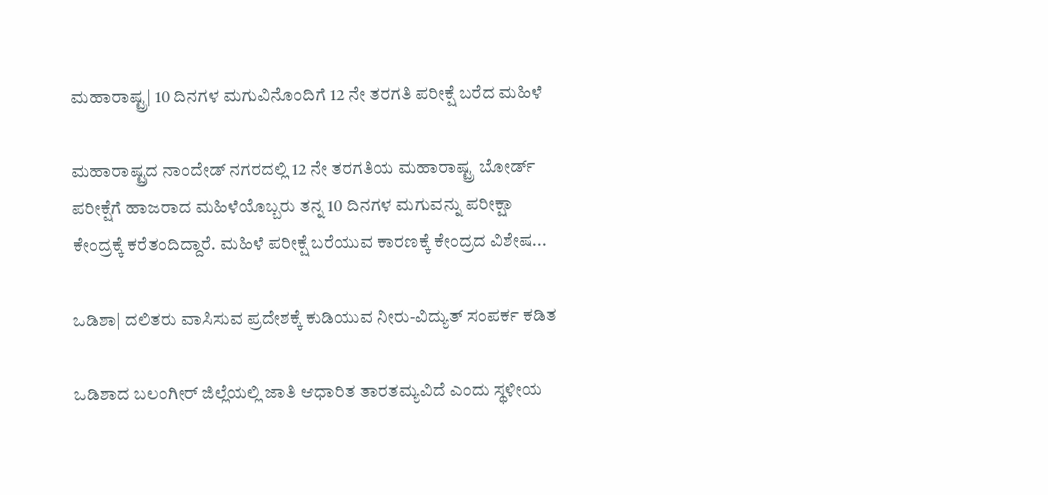ಮಹಾರಾಷ್ಟ್ರ| 10 ದಿನಗಳ ಮಗುವಿನೊಂದಿಗೆ 12 ನೇ ತರಗತಿ ಪರೀಕ್ಷೆ ಬರೆದ ಮಹಿಳೆ

ಮಹಾರಾಷ್ಟ್ರದ ನಾಂದೇಡ್ ನಗರದಲ್ಲಿ 12 ನೇ ತರಗತಿಯ ಮಹಾರಾಷ್ಟ್ರ ಬೋರ್ಡ್ ಪರೀಕ್ಷೆಗೆ ಹಾಜರಾದ ಮಹಿಳೆಯೊಬ್ಬರು ತನ್ನ 10 ದಿನಗಳ ಮಗುವನ್ನು ಪರೀಕ್ಷಾ ಕೇಂದ್ರಕ್ಕೆ ಕರೆತಂದಿದ್ದಾರೆ. ಮಹಿಳೆ ಪರೀಕ್ಷೆ ಬರೆಯುವ ಕಾರಣಕ್ಕೆ ಕೇಂದ್ರದ ವಿಶೇಷ...

ಒಡಿಶಾ| ದಲಿತರು ವಾಸಿಸುವ ಪ್ರದೇಶಕ್ಕೆ ಕುಡಿಯುವ ನೀರು-ವಿದ್ಯುತ್ ಸಂಪರ್ಕ ಕಡಿತ

ಒಡಿಶಾದ ಬಲಂಗೀರ್ ಜಿಲ್ಲೆಯಲ್ಲಿ ಜಾತಿ ಆಧಾರಿತ ತಾರತಮ್ಯವಿದೆ ಎಂದು ಸ್ಥಳೀಯ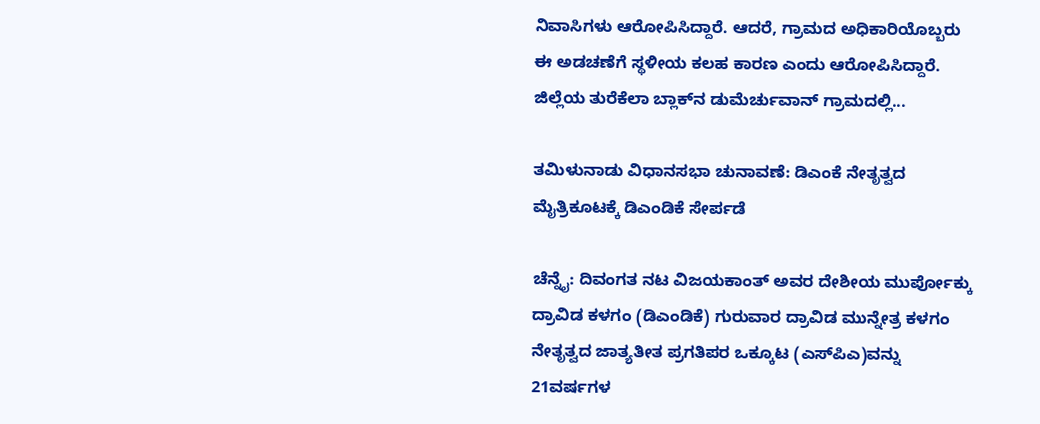ನಿವಾಸಿಗಳು ಆರೋಪಿಸಿದ್ದಾರೆ. ಆದರೆ, ಗ್ರಾಮದ ಅಧಿಕಾರಿಯೊಬ್ಬರು ಈ ಅಡಚಣೆಗೆ ಸ್ಥಳೀಯ ಕಲಹ ಕಾರಣ ಎಂದು ಆರೋಪಿಸಿದ್ದಾರೆ. ಜಿಲ್ಲೆಯ ತುರೆಕೆಲಾ ಬ್ಲಾಕ್‌ನ ಡುಮೆರ್ಚುವಾನ್ ಗ್ರಾಮದಲ್ಲಿ...

ತಮಿಳುನಾಡು ವಿಧಾನಸಭಾ ಚುನಾವಣೆ: ಡಿಎಂಕೆ ನೇತೃತ್ವದ ಮೈತ್ರಿಕೂಟಕ್ಕೆ ಡಿಎಂಡಿಕೆ ಸೇರ್ಪಡೆ

ಚೆನ್ನೈ: ದಿವಂಗತ ನಟ ವಿಜಯಕಾಂತ್ ಅವರ ದೇಶೀಯ ಮುರ್ಪೋಕ್ಕು ದ್ರಾವಿಡ ಕಳಗಂ (ಡಿಎಂಡಿಕೆ) ಗುರುವಾರ ದ್ರಾವಿಡ ಮುನ್ನೇತ್ರ ಕಳಗಂ ನೇತೃತ್ವದ ಜಾತ್ಯತೀತ ಪ್ರಗತಿಪರ ಒಕ್ಕೂಟ (ಎಸ್‌ಪಿಎ)ವನ್ನು 21ವರ್ಷಗಳ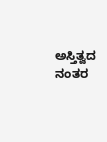ಅಸ್ತಿತ್ವದ ನಂತರ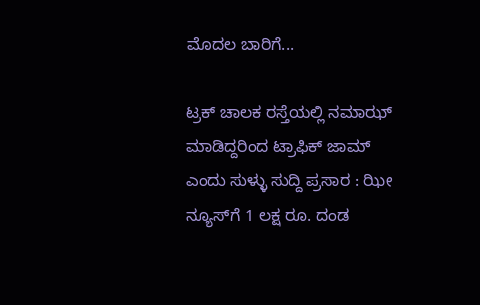ಮೊದಲ ಬಾರಿಗೆ...

ಟ್ರಕ್ ಚಾಲಕ ರಸ್ತೆಯಲ್ಲಿ ನಮಾಝ್ ಮಾಡಿದ್ದರಿಂದ ಟ್ರಾಫಿಕ್ ಜಾಮ್ ಎಂದು ಸುಳ್ಳು ಸುದ್ದಿ ಪ್ರಸಾರ : ಝೀ ನ್ಯೂಸ್‌ಗೆ 1 ಲಕ್ಷ ರೂ. ದಂಡ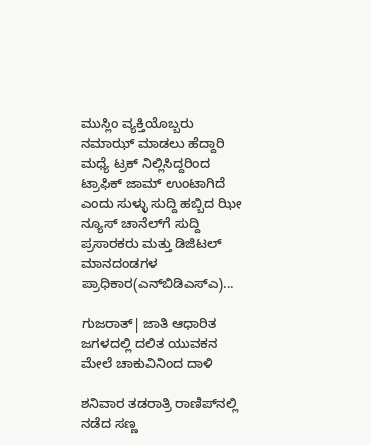ಮುಸ್ಲಿಂ ವ್ಯಕ್ತಿಯೊಬ್ಬರು ನಮಾಝ್ ಮಾಡಲು ಹೆದ್ದಾರಿ ಮಧ್ಯೆ ಟ್ರಕ್‌ ನಿಲ್ಲಿಸಿದ್ದರಿಂದ ಟ್ರಾಫಿಕ್ ಜಾಮ್‌ ಉಂಟಾಗಿದೆ ಎಂದು ಸುಳ್ಳು ಸುದ್ದಿ ಹಬ್ಬಿದ ಝೀ ನ್ಯೂಸ್‌ ಚಾನೆಲ್‌ಗೆ ಸುದ್ದಿ ಪ್ರಸಾರಕರು ಮತ್ತು ಡಿಜಿಟಲ್ ಮಾನದಂಡಗಳ ಪ್ರಾಧಿಕಾರ(ಎನ್‌ಬಿಡಿಎಸ್‌ಎ)...

ಗುಜರಾತ್‌| ಜಾತಿ ಆಧಾರಿತ ಜಗಳದಲ್ಲಿ ದಲಿತ ಯುವಕನ ಮೇಲೆ ಚಾಕುವಿನಿಂದ ದಾಳಿ

ಶನಿವಾರ ತಡರಾತ್ರಿ ರಾಣಿಪ್‌ನಲ್ಲಿ ನಡೆದ ಸಣ್ಣ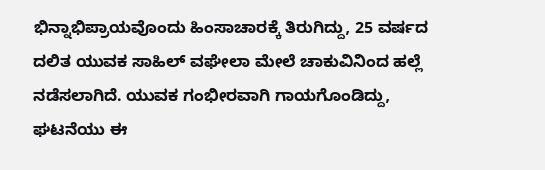ಭಿನ್ನಾಭಿಪ್ರಾಯವೊಂದು ಹಿಂಸಾಚಾರಕ್ಕೆ ತಿರುಗಿದ್ದು, 25 ವರ್ಷದ ದಲಿತ ಯುವಕ ಸಾಹಿಲ್ ವಘೇಲಾ ಮೇಲೆ ಚಾಕುವಿನಿಂದ ಹಲ್ಲೆ ನಡೆಸಲಾಗಿದೆ. ಯುವಕ ಗಂಭೀರವಾಗಿ ಗಾಯಗೊಂಡಿದ್ದು, ಘಟನೆಯು ಈ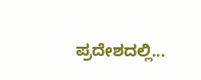ಪ್ರದೇಶದಲ್ಲಿ...